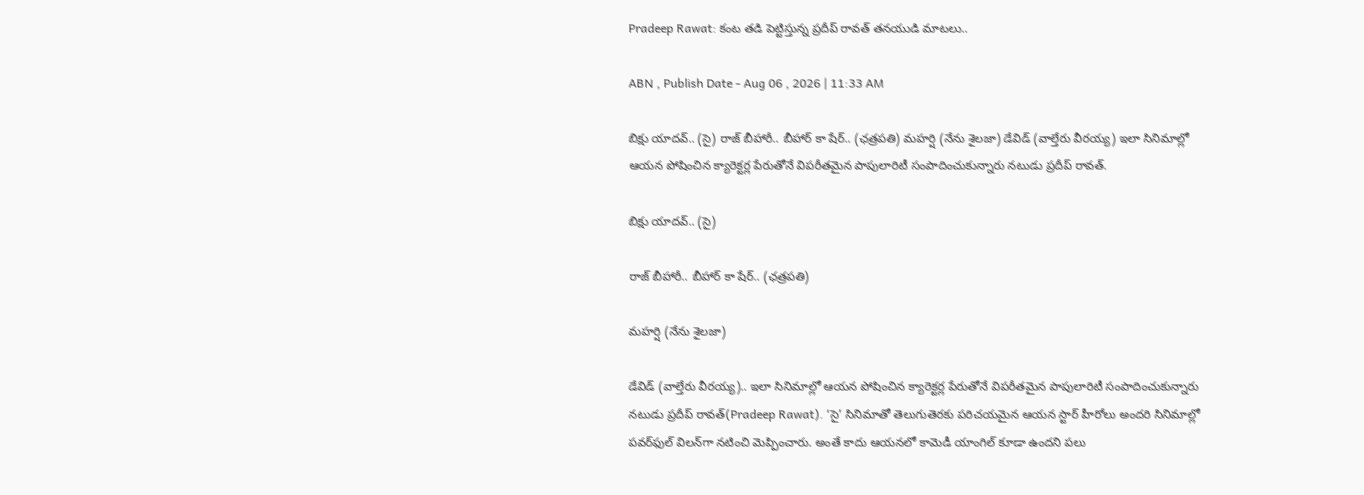Pradeep Rawat: కంట తడి పెట్టిస్తున్న ప్రదీప్ రావత్ తనయుడి మాటలు..

ABN , Publish Date - Aug 06 , 2026 | 11:33 AM

బిక్షు యాదవ్‌.. (సై) రాజ్‌ బీహారీ.. బీహార్ కా షేర్‌.. (ఛత్రపతి) మహర్షి (నేను శైలజా) డేవిడ్‌ (వాల్తేరు వీరయ్య) ఇలా సినిమాల్లో ఆయన పోషించిన క్యారెక్టర్ల పేరుతోనే విపరీతమైన పాపులారిటీ సంపాదించుకున్నారు నటుడు ప్రదీప్‌ రావత్‌.

బిక్షు యాదవ్‌.. (సై)

రాజ్‌ బీహారీ.. బీహార్ కా షేర్‌.. (ఛత్రపతి)

మహర్షి (నేను శైలజా)

డేవిడ్‌ (వాల్తేరు వీరయ్య).. ఇలా సినిమాల్లో ఆయన పోషించిన క్యారెక్టర్ల పేరుతోనే విపరీతమైన పాపులారిటీ సంపాదించుకున్నారు నటుడు ప్రదీప్‌ రావత్‌(Pradeep Rawat). ‘సై’ సినిమాతో తెలుగుతెరకు పరిచయమైన ఆయన స్టార్‌ హీరోలు అందరి సినిమాల్లో పవర్‌ఫుల్‌ విలన్‌గా నటించి మెప్పించారు. అంతే కాదు ఆయనలో కామెడీ యాంగిల్‌ కూడా ఉందని పలు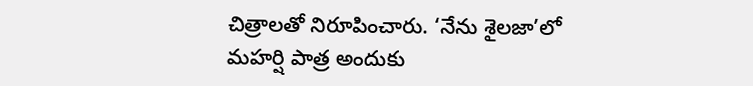చిత్రాలతో నిరూపించారు. ‘నేను శైలజా’లో మహర్షి పాత్ర అందుకు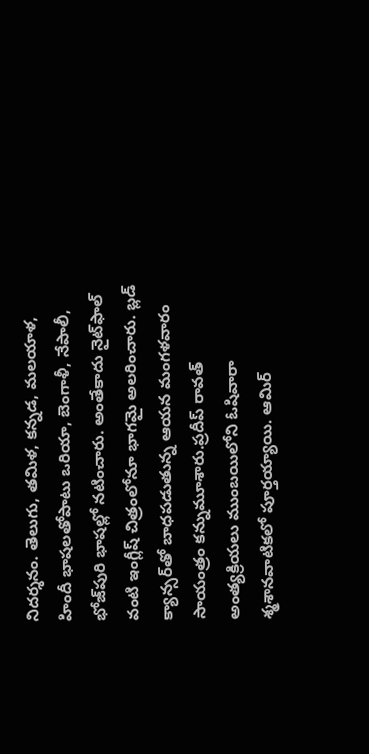నిదర్శనం. తెలుగు, తమిళ, కన్నడ, మలయాళ, హిందీ భాషలతోపాటు ఒరియా, బెంగాళీ, నేపాలీ, భోజ్‌పురి భాషల్లో నటించారు. అంతేకాదు నైట్‌ఫాల్‌ వంటి ఇంగ్లీష్‌ చిత్రంలోనూ భాగమై అలరించారు. బ్లడ్‌ క్యాన్సర్‌తో బాధపడుతున్న ఆయన మంగళవారం సాయంత్రం కన్నుమూశారు.ప్రదీప్ రావత్ అంత్యక్రియలు ముంబయిలోని ఓషివారా శ్మశానవాటికలో పూర్తయ్యాయి. ఆమిర్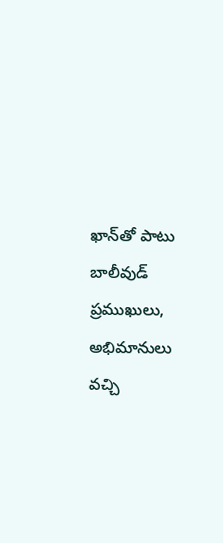ఖాన్‌తో పాటు బాలీవుడ్ ప్రముఖులు, అభిమానులు వచ్చి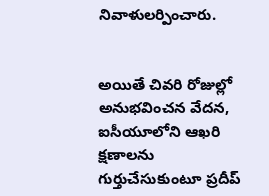నివాళులర్పించారు.


అయితే చివరి రోజుల్లో అనుభవించన వేదన, ఐసీయూలోని ఆఖరి క్షణాలను గుర్తుచేసుకుంటూ ప్రదీప్‌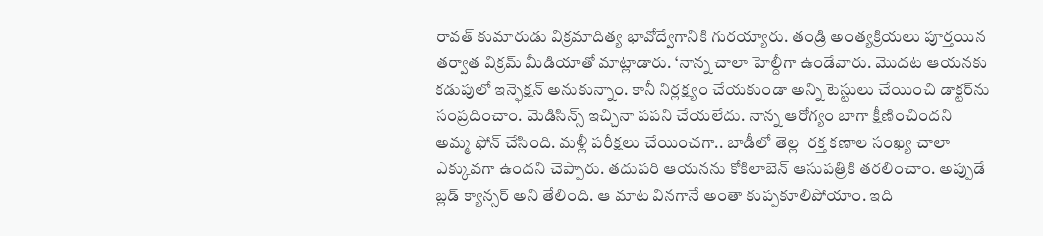రావత్‌ కుమారుడు విక్రమాదిత్య భావోద్వేగానికి గురయ్యారు. తండ్రి అంత్యక్రియలు పూర్తయిన తర్వాత విక్రమ్‌ మీడియాతో మాట్లాడారు. ‘నాన్న చాలా హెల్దీగా ఉండేవారు. మొదట ఆయనకు కడుపులో ఇన్ఫెక్షన్‌ అనుకున్నాం. కానీ నిర్లక్ష్యం చేయకుండా అన్ని టెస్టులు చేయించి డాక్టర్‌ను సంప్రదించాం. మెడిసిన్స్‌ ఇచ్చినా పపని చేయలేదు. నాన్న ఆరోగ్యం బాగా క్షీణించిందని అమ్మ ఫోన్‌ చేసింది. మళ్లీ పరీక్షలు చేయించగా.. బాడీలో తెల్ల  రక్త కణాల సంఖ్య చాలా ఎక్కువగా ఉందని చెప్పారు. తదుపరి ఆయనను కోకిలాబెన్‌ ఆసుపత్రికి తరలించాం. అప్పుడే బ్లడ్‌ క్యాన్సర్‌ అని తేలింది. ఆ మాట వినగానే అంతా కుప్పకూలిపోయాం. ఇది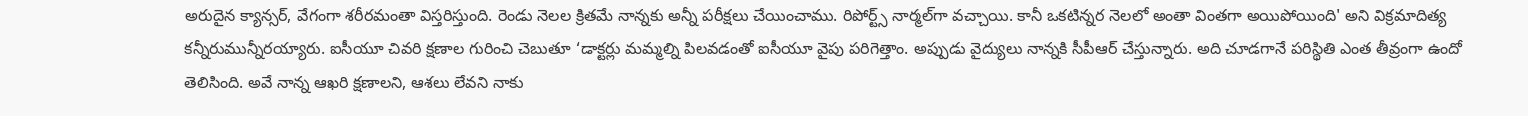అరుదైన క్యాన్సర్‌, వేగంగా శరీరమంతా విస్తరిస్తుంది. రెండు నెలల క్రితమే నాన్నకు అన్నీ పరీక్షలు చేయించాము. రిపోర్ట్స్‌ నార్మల్‌గా వచ్చాయి. కానీ ఒకటిన్నర నెలలో అంతా వింతగా అయిపోయింది' అని విక్రమాదిత్య కన్నీరుమున్నీరయ్యారు. ఐసీయూ చివరి క్షణాల గురించి చెబుతూ ‘డాక్టర్లు మమ్మల్ని పిలవడంతో ఐసీయూ వైపు పరిగెత్తాం. అప్పుడు వైద్యులు నాన్నకి సీపీఆర్ చేస్తున్నారు. అది చూడగానే పరిస్థితి ఎంత తీవ్రంగా ఉందో తెలిసింది. అవే నాన్న ఆఖరి క్షణాలని, ఆశలు లేవని నాకు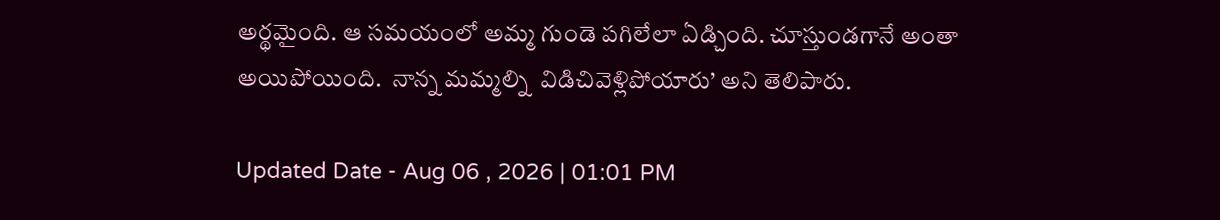అర్థమైంది. ఆ సమయంలో అమ్మ గుండె పగిలేలా ఏడ్చింది. చూస్తుండగానే అంతా అయిపోయింది.  నాన్న మమ్మల్ని  విడిచివెళ్లిపోయారు’ అని తెలిపారు.

Updated Date - Aug 06 , 2026 | 01:01 PM